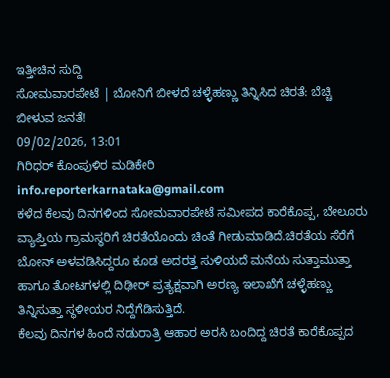ಇತ್ತೀಚಿನ ಸುದ್ದಿ
ಸೋಮವಾರಪೇಟೆ | ಬೋನಿಗೆ ಬೀಳದೆ ಚಳ್ಳೆಹಣ್ಣು ತಿನ್ನಿಸಿದ ಚಿರತೆ: ಬೆಚ್ಚಿ ಬೀಳುವ ಜನತೆ!
09/02/2026, 13:01
ಗಿರಿಧರ್ ಕೊಂಪುಳಿರ ಮಡಿಕೇರಿ
info.reporterkarnataka@gmail.com
ಕಳೆದ ಕೆಲವು ದಿನಗಳಿಂದ ಸೋಮವಾರಪೇಟೆ ಸಮೀಪದ ಕಾರೆಕೊಪ್ಪ, ಬೇಲೂರು ವ್ಯಾಪ್ತಿಯ ಗ್ರಾಮಸ್ಥರಿಗೆ ಚಿರತೆಯೊಂದು ಚಿಂತೆ ಗೀಡುಮಾಡಿದೆ.ಚಿರತೆಯ ಸೆರೆಗೆ ಬೋನ್ ಅಳವಡಿಸಿದ್ದರೂ ಕೂಡ ಅದರತ್ತ ಸುಳಿಯದೆ ಮನೆಯ ಸುತ್ತಾಮುತ್ತಾ ಹಾಗೂ ತೋಟಗಳಲ್ಲಿ ದಿಢೀರ್ ಪ್ರತ್ಯಕ್ಷವಾಗಿ ಅರಣ್ಯ ಇಲಾಖೆಗೆ ಚಳ್ಳೆಹಣ್ಣು ತಿನ್ನಿಸುತ್ತಾ ಸ್ಥಳೀಯರ ನಿದ್ದೆಗೆಡಿಸುತ್ತಿದೆ.
ಕೆಲವು ದಿನಗಳ ಹಿಂದೆ ನಡುರಾತ್ರಿ ಆಹಾರ ಅರಸಿ ಬಂದಿದ್ದ ಚಿರತೆ ಕಾರೆಕೊಪ್ಪದ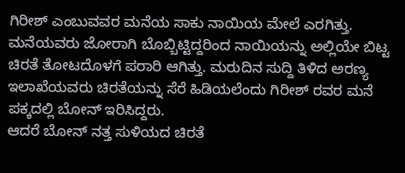ಗಿರೀಶ್ ಎಂಬುವವರ ಮನೆಯ ಸಾಕು ನಾಯಿಯ ಮೇಲೆ ಎರಗಿತ್ತು. ಮನೆಯವರು ಜೋರಾಗಿ ಬೊಬ್ಬಿಟ್ಟಿದ್ದರಿಂದ ನಾಯಿಯನ್ನು ಅಲ್ಲಿಯೇ ಬಿಟ್ಟ ಚಿರತೆ ತೋಟದೊಳಗೆ ಪರಾರಿ ಆಗಿತ್ತು. ಮರುದಿನ ಸುದ್ದಿ ತಿಳಿದ ಅರಣ್ಯ ಇಲಾಖೆಯವರು ಚಿರತೆಯನ್ನು ಸೆರೆ ಹಿಡಿಯಲೆಂದು ಗಿರೀಶ್ ರವರ ಮನೆ ಪಕ್ಕದಲ್ಲಿ ಬೋನ್ ಇರಿಸಿದ್ದರು.
ಆದರೆ ಬೋನ್ ನತ್ತ ಸುಳಿಯದ ಚಿರತೆ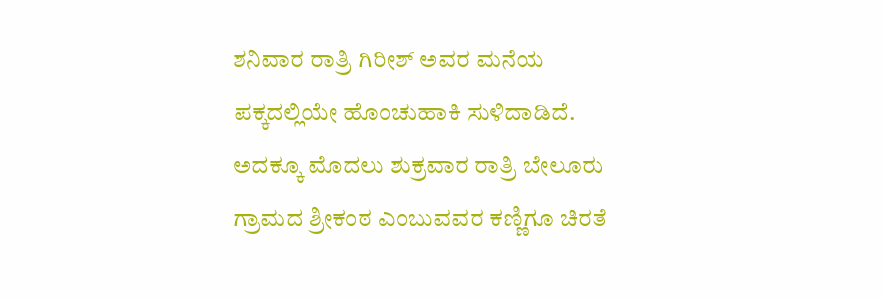ಶನಿವಾರ ರಾತ್ರಿ ಗಿರೀಶ್ ಅವರ ಮನೆಯ ಪಕ್ಕದಲ್ಲಿಯೇ ಹೊಂಚುಹಾಕಿ ಸುಳಿದಾಡಿದೆ. ಅದಕ್ಕೂ ಮೊದಲು ಶುಕ್ರವಾರ ರಾತ್ರಿ ಬೇಲೂರು ಗ್ರಾಮದ ಶ್ರೀಕಂಠ ಎಂಬುವವರ ಕಣ್ಣಿಗೂ ಚಿರತೆ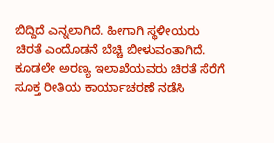ಬಿದ್ದಿದೆ ಎನ್ನಲಾಗಿದೆ. ಹೀಗಾಗಿ ಸ್ಥಳೀಯರು ಚಿರತೆ ಎಂದೊಡನೆ ಬೆಚ್ಚಿ ಬೀಳುವಂತಾಗಿದೆ.
ಕೂಡಲೇ ಅರಣ್ಯ ಇಲಾಖೆಯವರು ಚಿರತೆ ಸೆರೆಗೆ ಸೂಕ್ತ ರೀತಿಯ ಕಾರ್ಯಾಚರಣೆ ನಡೆಸಿ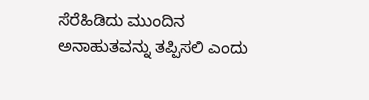ಸೆರೆಹಿಡಿದು ಮುಂದಿನ ಅನಾಹುತವನ್ನು ತಪ್ಪಿಸಲಿ ಎಂದು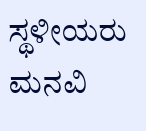ಸ್ಥಳೀಯರು ಮನವಿ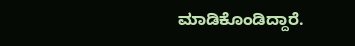ಮಾಡಿಕೊಂಡಿದ್ದಾರೆ.